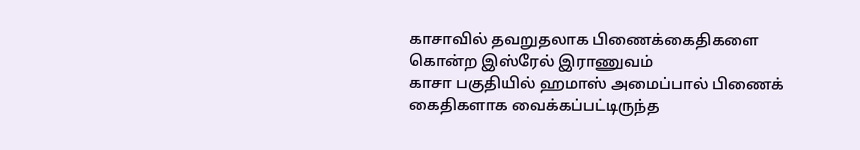காசாவில் தவறுதலாக பிணைக்கைதிகளை கொன்ற இஸ்ரேல் இராணுவம்
காசா பகுதியில் ஹமாஸ் அமைப்பால் பிணைக் கைதிகளாக வைக்கப்பட்டிருந்த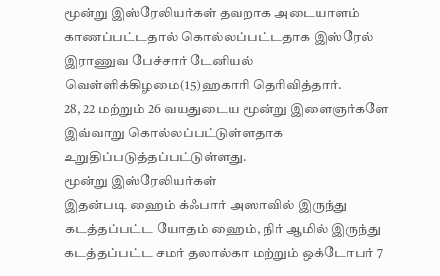மூன்று இஸ்ரேலியர்கள் தவறாக அடையாளம் காணப்பட்டதால் கொல்லப்பட்டதாக இஸ்ரேல் இராணுவ பேச்சார் டேனியல் வெள்ளிக்கிழமை(15)ஹகாரி தெரிவித்தார்.
28, 22 மற்றும் 26 வயதுடைய மூன்று இளைஞர்களே இவ்வாறு கொல்லப்பட்டுள்ளதாக உறுதிப்படுத்தப்பட்டுள்ளது.
மூன்று இஸ்ரேலியர்கள்
இதன்படி ஹைம் க்ஃபார் அஸாவில் இருந்து கடத்தப்பட்ட யோதம் ஹைம், நிர் ஆமில் இருந்து கடத்தப்பட்ட சமர் தலால்கா மற்றும் ஒக்டோபர் 7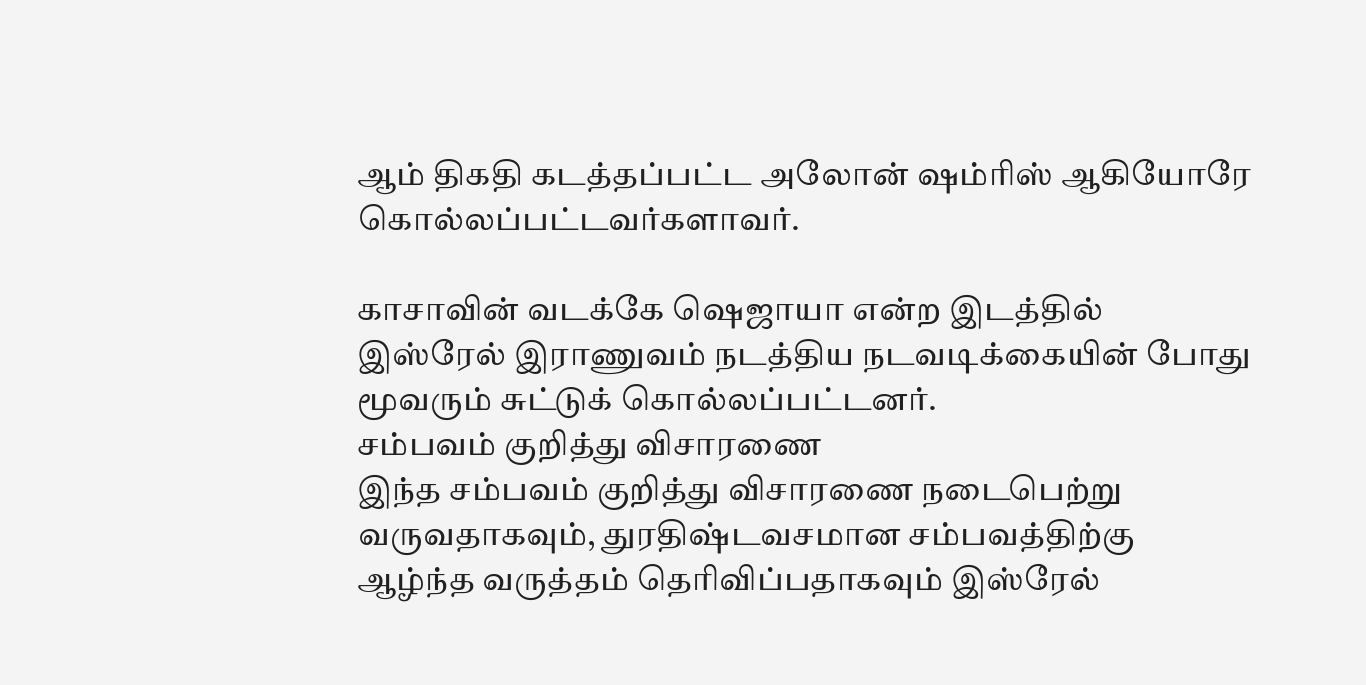ஆம் திகதி கடத்தப்பட்ட அலோன் ஷம்ரிஸ் ஆகியோரே கொல்லப்பட்டவர்களாவர்.

காசாவின் வடக்கே ஷெஜாயா என்ற இடத்தில் இஸ்ரேல் இராணுவம் நடத்திய நடவடிக்கையின் போது மூவரும் சுட்டுக் கொல்லப்பட்டனர்.
சம்பவம் குறித்து விசாரணை
இந்த சம்பவம் குறித்து விசாரணை நடைபெற்று வருவதாகவும், துரதிஷ்டவசமான சம்பவத்திற்கு ஆழ்ந்த வருத்தம் தெரிவிப்பதாகவும் இஸ்ரேல்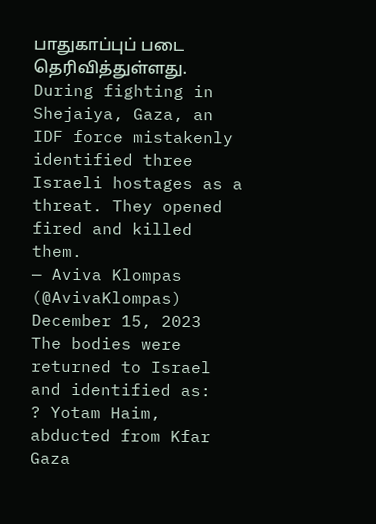பாதுகாப்புப் படை தெரிவித்துள்ளது.
During fighting in Shejaiya, Gaza, an IDF force mistakenly identified three Israeli hostages as a threat. They opened fired and killed them.
— Aviva Klompas (@AvivaKlompas) December 15, 2023
The bodies were returned to Israel and identified as:
? Yotam Haim, abducted from Kfar Gaza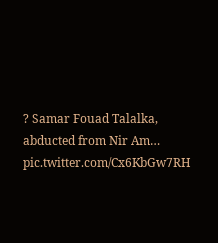? Samar Fouad Talalka, abducted from Nir Am… pic.twitter.com/Cx6KbGw7RH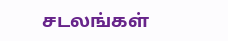சடலங்கள்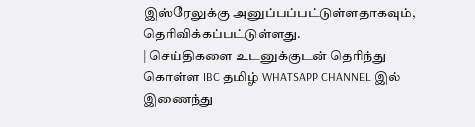இஸ்ரேலுக்கு அனுப்பப்பட்டுள்ளதாகவும், தெரிவிக்கப்பட்டுள்ளது.
| செய்திகளை உடனுக்குடன் தெரிந்து கொள்ள IBC தமிழ் WHATSAPP CHANNEL இல் இணைந்து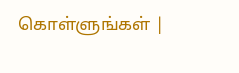கொள்ளுங்கள் |